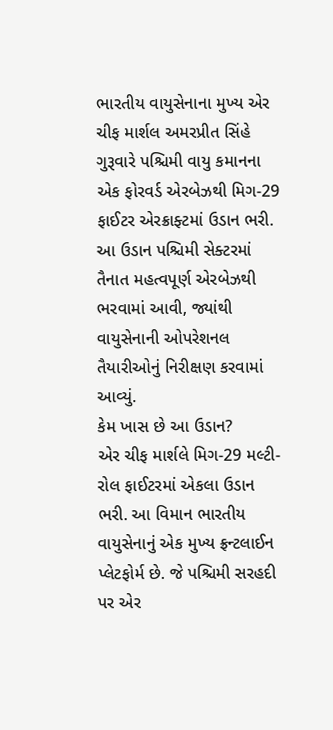ભારતીય વાયુસેનાના મુખ્ય એર ચીફ માર્શલ અમરપ્રીત સિંહે ગુરૂવારે પશ્ચિમી વાયુ કમાનના એક ફોરવર્ડ એરબેઝથી મિગ-29 ફાઈટર એરક્રાફ્ટમાં ઉડાન ભરી. આ ઉડાન પશ્ચિમી સેક્ટરમાં તૈનાત મહત્વપૂર્ણ એરબેઝથી ભરવામાં આવી, જ્યાંથી વાયુસેનાની ઓપરેશનલ તૈયારીઓનું નિરીક્ષણ કરવામાં આવ્યું.
કેમ ખાસ છે આ ઉડાન?
એર ચીફ માર્શલે મિગ-29 મલ્ટી-રોલ ફાઈટરમાં એકલા ઉડાન ભરી. આ વિમાન ભારતીય વાયુસેનાનું એક મુખ્ય ફ્રન્ટલાઈન પ્લેટફોર્મ છે. જે પશ્ચિમી સરહદી પર એર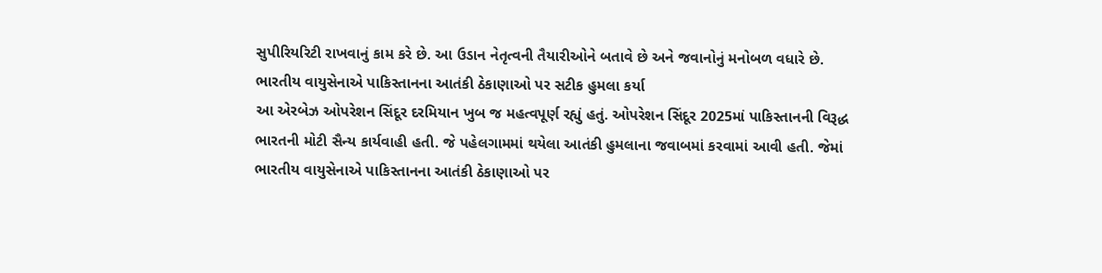સુપીરિયરિટી રાખવાનું કામ કરે છે. આ ઉડાન નેતૃત્વની તૈયારીઓને બતાવે છે અને જવાનોનું મનોબળ વધારે છે.
ભારતીય વાયુસેનાએ પાકિસ્તાનના આતંકી ઠેકાણાઓ પર સટીક હુમલા કર્યા
આ એરબેઝ ઓપરેશન સિંદૂર દરમિયાન ખુબ જ મહત્વપૂર્ણ રહ્યું હતું. ઓપરેશન સિંદૂર 2025માં પાકિસ્તાનની વિરૂદ્ધ ભારતની મોટી સૈન્ય કાર્યવાહી હતી. જે પહેલગામમાં થયેલા આતંકી હુમલાના જવાબમાં કરવામાં આવી હતી. જેમાં ભારતીય વાયુસેનાએ પાકિસ્તાનના આતંકી ઠેકાણાઓ પર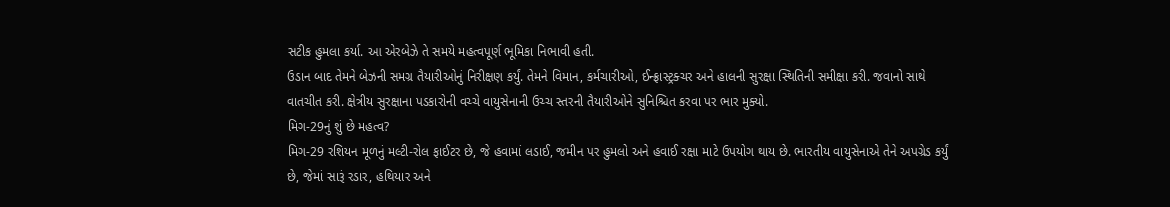સટીક હુમલા કર્યા. આ એરબેઝે તે સમયે મહત્વપૂર્ણ ભૂમિકા નિભાવી હતી.
ઉડાન બાદ તેમને બેઝની સમગ્ર તૈયારીઓનું નિરીક્ષણ કર્યું. તેમને વિમાન, કર્મચારીઓ, ઈન્ફ્રાસ્ટ્રક્ચર અને હાલની સુરક્ષા સ્થિતિની સમીક્ષા કરી. જવાનો સાથે વાતચીત કરી. ક્ષેત્રીય સુરક્ષાના પડકારોની વચ્ચે વાયુસેનાની ઉચ્ચ સ્તરની તૈયારીઓને સુનિશ્ચિત કરવા પર ભાર મુક્યો.
મિગ-29નું શું છે મહત્વ?
મિગ-29 રશિયન મૂળનું મલ્ટી-રોલ ફાઈટર છે, જે હવામાં લડાઈ, જમીન પર હુમલો અને હવાઈ રક્ષા માટે ઉપયોગ થાય છે. ભારતીય વાયુસેનાએ તેને અપગ્રેડ કર્યું છે, જેમાં સારૂં રડાર, હથિયાર અને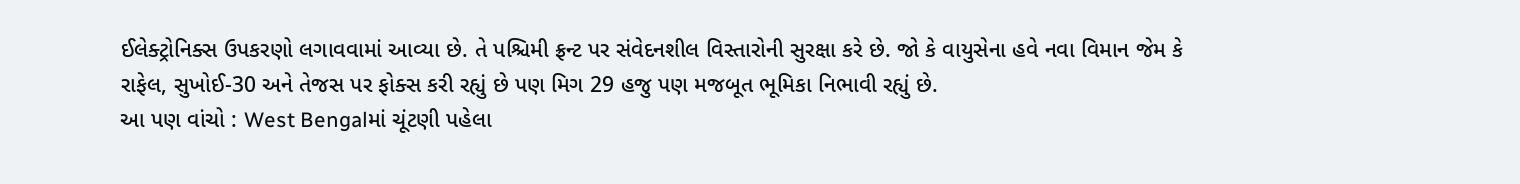ઈલેક્ટ્રોનિક્સ ઉપકરણો લગાવવામાં આવ્યા છે. તે પશ્ચિમી ફ્રન્ટ પર સંવેદનશીલ વિસ્તારોની સુરક્ષા કરે છે. જો કે વાયુસેના હવે નવા વિમાન જેમ કે રાફેલ, સુખોઈ-30 અને તેજસ પર ફોક્સ કરી રહ્યું છે પણ મિગ 29 હજુ પણ મજબૂત ભૂમિકા નિભાવી રહ્યું છે.
આ પણ વાંચો : West Bengalમાં ચૂંટણી પહેલા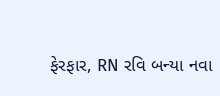ફેરફાર, RN રવિ બન્યા નવા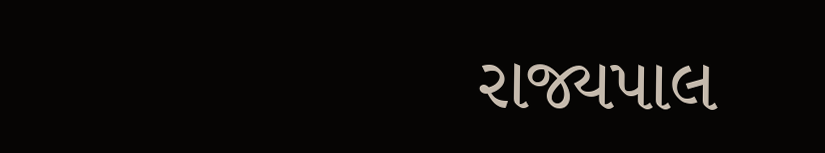રાજ્યપાલ